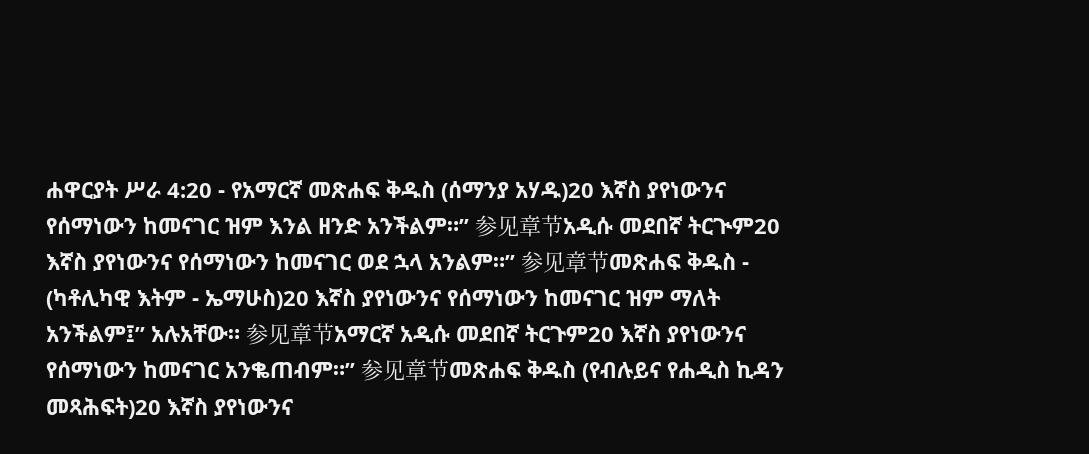ሐዋርያት ሥራ 4:20 - የአማርኛ መጽሐፍ ቅዱስ (ሰማንያ አሃዱ)20 እኛስ ያየነውንና የሰማነውን ከመናገር ዝም እንል ዘንድ አንችልም።” 参见章节አዲሱ መደበኛ ትርጒም20 እኛስ ያየነውንና የሰማነውን ከመናገር ወደ ኋላ አንልም።” 参见章节መጽሐፍ ቅዱስ - (ካቶሊካዊ እትም - ኤማሁስ)20 እኛስ ያየነውንና የሰማነውን ከመናገር ዝም ማለት አንችልም፤” አሉአቸው። 参见章节አማርኛ አዲሱ መደበኛ ትርጉም20 እኛስ ያየነውንና የሰማነውን ከመናገር አንቈጠብም።” 参见章节መጽሐፍ ቅዱስ (የብሉይና የሐዲስ ኪዳን መጻሕፍት)20 እኛስ ያየነውንና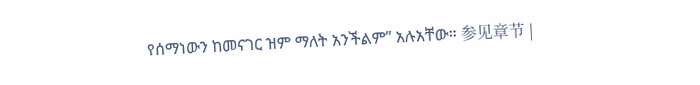የሰማነውን ከመናገር ዝም ማለት አንችልም” አሉአቸው። 参见章节 |